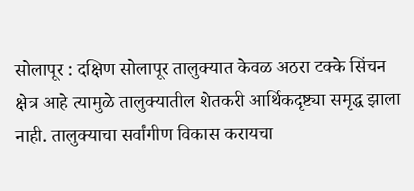सोलापूर : दक्षिण सोलापूर तालुक्यात केवळ अठरा टक्के सिंचन क्षेत्र आहे त्यामुळे तालुक्यातील शेतकरी आर्थिकदृष्ट्या समृद्ध झाला नाही. तालुक्याचा सर्वांगीण विकास करायचा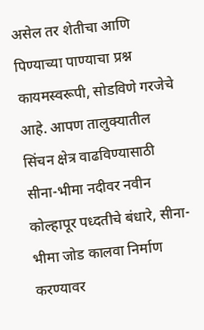असेल तर शेतीचा आणि पिण्याच्या पाण्याचा प्रश्न कायमस्वरूपी, सोडविणे गरजेचे आहे. आपण तालुक्यातील सिंचन क्षेत्र वाढविण्यासाठी सीना-भीमा नदीवर नवीन कोल्हापूर पध्दतीचे बंधारे, सीना-भीमा जोड कालवा निर्माण करण्यावर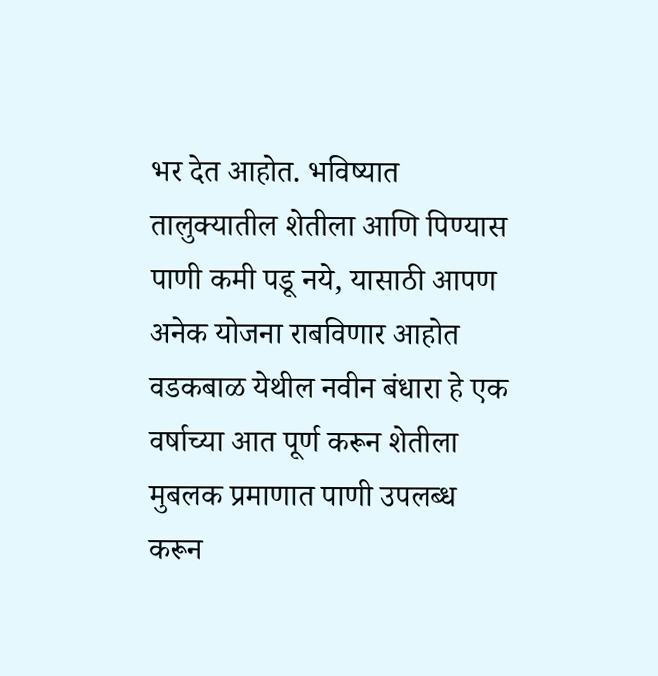भर देत आहोत. भविष्यात तालुक्यातील शेतीला आणि पिण्यास पाणी कमी पडू नये, यासाठी आपण अनेक योजना राबविणार आहोत वडकबाळ येथील नवीन बंधारा हे एक वर्षाच्या आत पूर्ण करून शेतीला मुबलक प्रमाणात पाणी उपलब्ध करून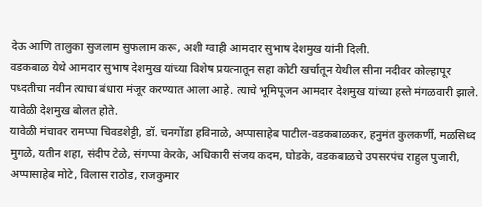देऊ आणि तालुका सुजलाम सुफलाम करू, अशी ग्वाही आमदार सुभाष देशमुख यांनी दिली.
वडकबाळ येथे आमदार सुभाष देशमुख यांच्या विशेष प्रयत्नातून सहा कोटी खर्चातून येथील सीना नदीवर कोल्हापूर पध्दतीचा नवीन त्याचा बंधारा मंजूर करण्यात आला आहे. त्याचे भूमिपूजन आमदार देशमुख यांच्या हस्ते मंगळवारी झाले. यावेळी देशमुख बोलत होते.
यावेळी मंचावर रामप्पा चिवडशेट्टी, डॉ. चनगोंडा हविनाळे, अप्पासाहेब पाटील-वडकबाळकर, हनुमंत कुलकर्णी, मळसिध्द मुगळे, यतीन शहा, संदीप टेळे, संगप्पा केरके, अधिकारी संजय कदम, घोडके, वडकबाळचे उपसरपंच राहुल पुजारी, अप्पासाहेब मोटे, विलास राठोड, राजकुमार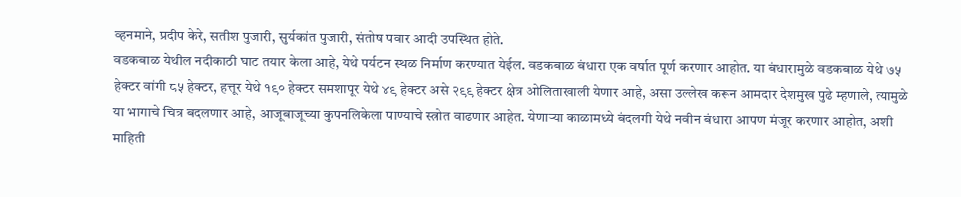व्हनमाने, प्रदीप केरे, सतीश पुजारी, सुर्यकांत पुजारी, संतोष पवार आदी उपस्थित होते.
वडकबाळ येथील नदीकाठी घाट तयार केला आहे, येथे पर्यटन स्थळ निर्माण करण्यात येईल. वडकबाळ बंधारा एक वर्षात पूर्ण करणार आहोत. या बंधारामुळे वडकबाळ येथे ७५ हेक्टर वांगी ८५ हेक्टर, हत्तूर येथे १९० हेक्टर समशापूर येथे ४९ हेक्टर असे २९९ हेक्टर क्षेत्र ओलिताखाली येणार आहे, असा उल्लेख करून आमदार देशमुख पुढे म्हणाले, त्यामुळे या भागाचे चित्र बदलणार आहे, आजूबाजूच्या कुपनलिकेला पाण्याचे स्त्रोत वाढणार आहेत. येणाऱ्या काळामध्ये बंदलगी येथे नवीन बंधारा आपण मंजूर करणार आहोत, अशी माहिती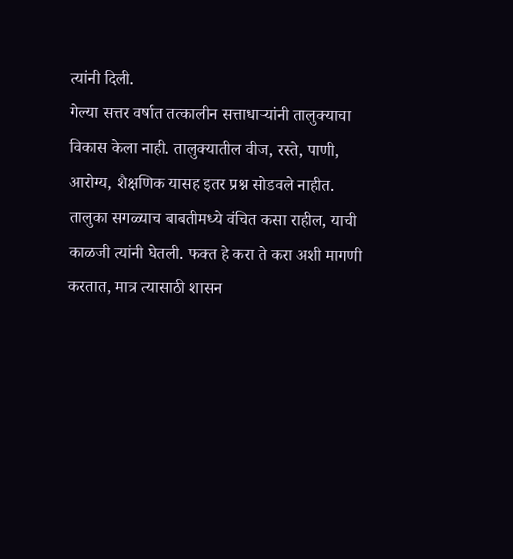त्यांनी दिली.
गेल्या सत्तर वर्षात तत्कालीन सत्ताधाऱ्यांनी तालुक्याचा विकास केला नाही. तालुक्यातील वीज, रस्ते, पाणी, आरोग्य, शैक्षणिक यासह इतर प्रश्न सोडवले नाहीत. तालुका सगळ्याच बाबतीमध्ये वंचित कसा राहील, याची काळजी त्यांनी घेतली. फक्त हे करा ते करा अशी मागणी करतात, मात्र त्यासाठी शासन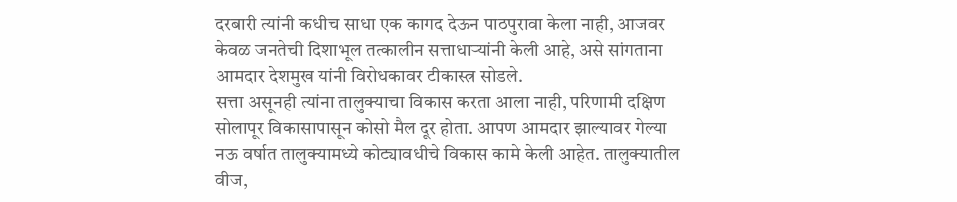दरबारी त्यांनी कधीच साधा एक कागद देऊन पाठपुरावा केला नाही, आजवर केवळ जनतेची दिशाभूल तत्कालीन सत्ताधाऱ्यांनी केली आहे, असे सांगताना आमदार देशमुख यांनी विरोधकावर टीकास्त्र सोडले.
सत्ता असूनही त्यांना तालुक्याचा विकास करता आला नाही, परिणामी दक्षिण सोलापूर विकासापासून कोसो मैल दूर होता. आपण आमदार झाल्यावर गेल्या नऊ वर्षात तालुक्यामध्ये कोट्यावधीचे विकास कामे केली आहेत. तालुक्यातील वीज,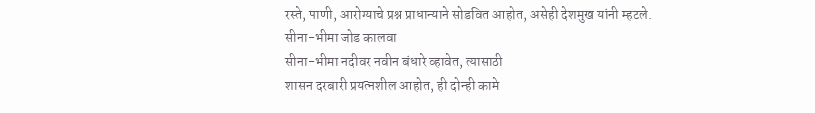रस्ते, पाणी, आरोग्याचे प्रश्न प्राधान्याने सोडवित आहोत, असेही देशमुख यांनी म्हटले.
सीना-भीमा जोड कालवा
सीना-भीमा नदीवर नवीन बंधारे व्हावेत, त्यासाठी
शासन दरबारी प्रयत्नशील आहोत, ही दोन्ही कामे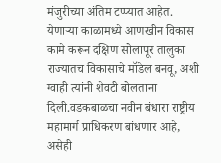मंजुरीच्या अंतिम टप्प्यात आहेत. येणाऱ्या काळामध्ये आणखीन विकास कामे करून दक्षिण सोलापूर तालुका राज्यातच विकासाचे मॉडेल बनवू, अशी ग्वाही त्यांनी शेवटी बोलताना दिली.वडकबाळचा नवीन बंधारा राष्ट्रीय महामार्ग प्राधिकरण बांधणार आहे, असेही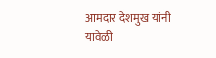आमदार देशमुख यांनी यावेळी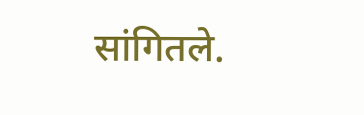सांगितले.